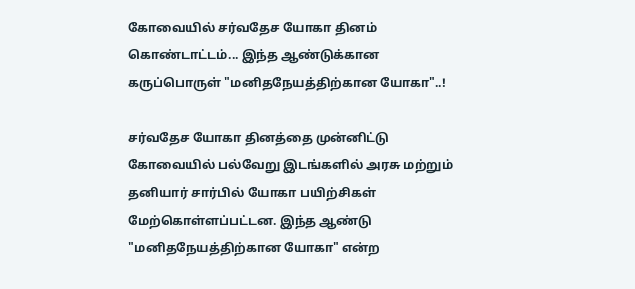கோவையில் சர்வதேச யோகா தினம் கொண்டாட்டம்... இந்த ஆண்டுக்கான கருப்பொருள் "மனிதநேயத்திற்கான யோகா"..!

சர்வதேச யோகா தினத்தை முன்னிட்டு கோவையில் பல்வேறு இடங்களில் அரசு மற்றும் தனியார் சார்பில் யோகா பயிற்சிகள் மேற்கொள்ளப்பட்டன. இந்த ஆண்டு "மனிதநேயத்திற்கான யோகா" என்ற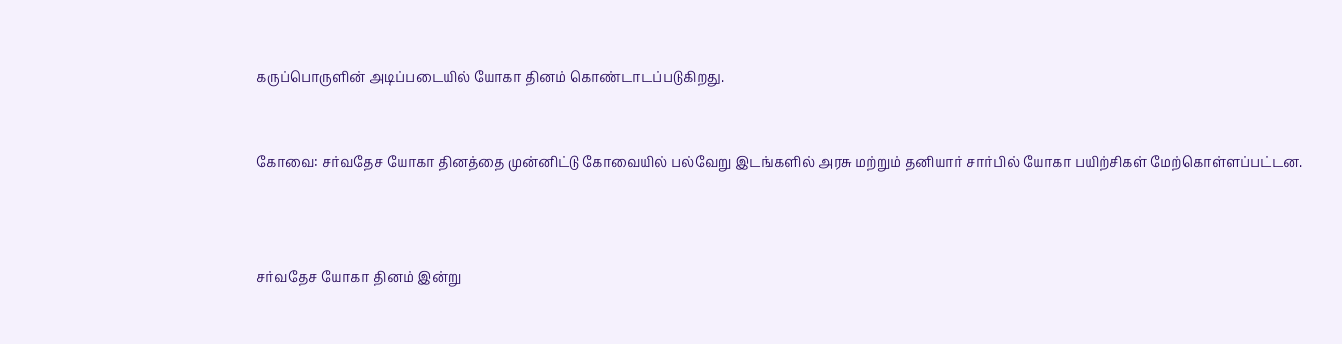கருப்பொருளின் அடிப்படையில் யோகா தினம் கொண்டாடப்படுகிறது.


கோவை: சர்வதேச யோகா தினத்தை முன்னிட்டு கோவையில் பல்வேறு இடங்களில் அரசு மற்றும் தனியார் சார்பில் யோகா பயிற்சிகள் மேற்கொள்ளப்பட்டன.



சர்வதேச யோகா தினம் இன்று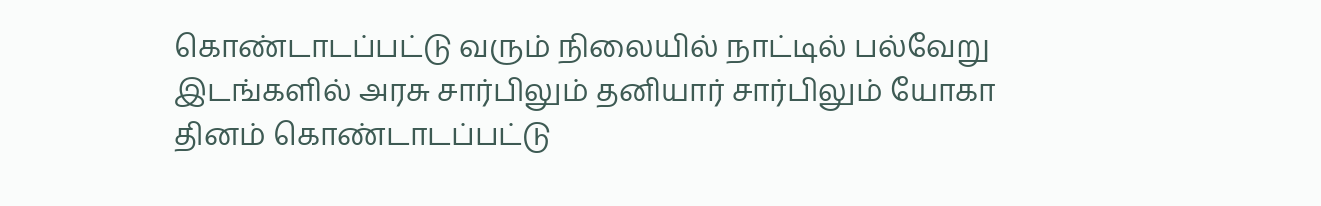கொண்டாடப்பட்டு வரும் நிலையில் நாட்டில் பல்வேறு இடங்களில் அரசு சார்பிலும் தனியார் சார்பிலும் யோகா தினம் கொண்டாடப்பட்டு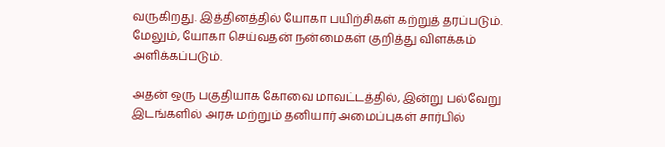வருகிறது. இத்தினத்தில் யோகா பயிற்சிகள் கற்றுத் தரப்படும். மேலும், யோகா செய்வதன் நன்மைகள் குறித்து விளக்கம் அளிக்கப்படும்.

அதன் ஒரு பகுதியாக கோவை மாவட்டத்தில், இன்று பல்வேறு இடங்களில் அரசு மற்றும் தனியார் அமைப்புகள் சார்பில்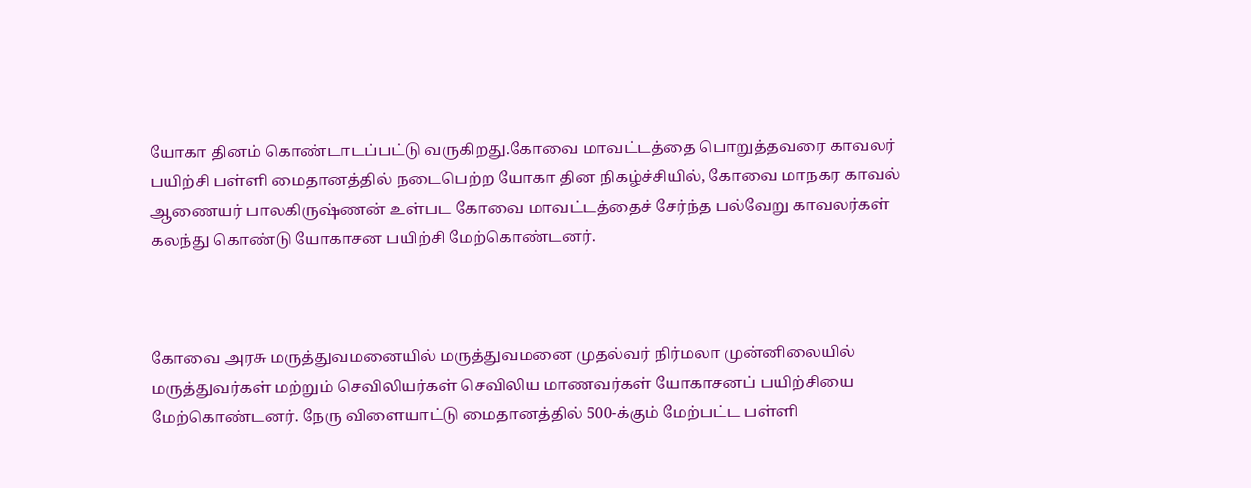யோகா தினம் கொண்டாடப்பட்டு வருகிறது.கோவை மாவட்டத்தை பொறுத்தவரை காவலர் பயிற்சி பள்ளி மைதானத்தில் நடைபெற்ற யோகா தின நிகழ்ச்சியில், கோவை மாநகர காவல் ஆணையர் பாலகிருஷ்ணன் உள்பட கோவை மாவட்டத்தைச் சேர்ந்த பல்வேறு காவலர்கள் கலந்து கொண்டு யோகாசன பயிற்சி மேற்கொண்டனர்.



கோவை அரசு மருத்துவமனையில் மருத்துவமனை முதல்வர் நிர்மலா முன்னிலையில் மருத்துவர்கள் மற்றும் செவிலியர்கள் செவிலிய மாணவர்கள் யோகாசனப் பயிற்சியை மேற்கொண்டனர். நேரு விளையாட்டு மைதானத்தில் 500-க்கும் மேற்பட்ட பள்ளி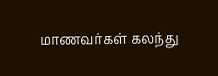மாணவர்கள் கலந்து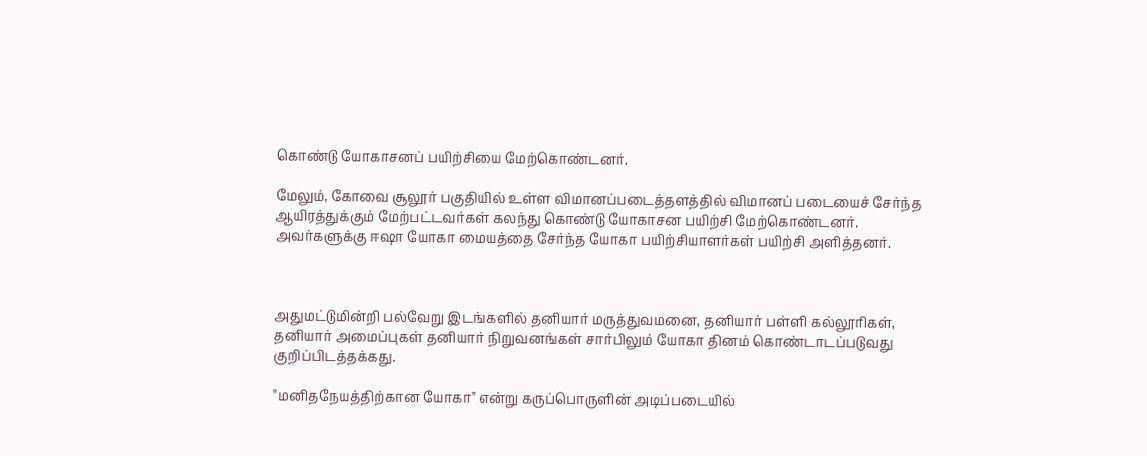கொண்டு யோகாசனப் பயிற்சியை மேற்கொண்டனர்.

மேலும், கோவை சூலூர் பகுதியில் உள்ள விமானப்படைத்தளத்தில் விமானப் படையைச் சேர்ந்த ஆயிரத்துக்கும் மேற்பட்டவர்கள் கலந்து கொண்டு யோகாசன பயிற்சி மேற்கொண்டனர். அவர்களுக்கு ஈஷா யோகா மையத்தை சேர்ந்த யோகா பயிற்சியாளர்கள் பயிற்சி அளித்தனர்.



அதுமட்டுமின்றி பல்வேறு இடங்களில் தனியார் மருத்துவமனை, தனியார் பள்ளி கல்லூரிகள், தனியார் அமைப்புகள் தனியார் நிறுவனங்கள் சார்பிலும் யோகா தினம் கொண்டாடப்படுவது குறிப்பிடத்தக்கது.

"மனிதநேயத்திற்கான யோகா" என்று கருப்பொருளின் அடிப்படையில்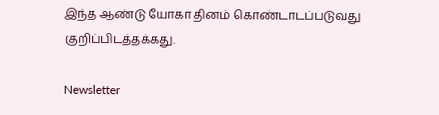இந்த ஆண்டு யோகா தினம் கொண்டாடப்படுவது குறிப்பிடத்தக்கது.

Newsletter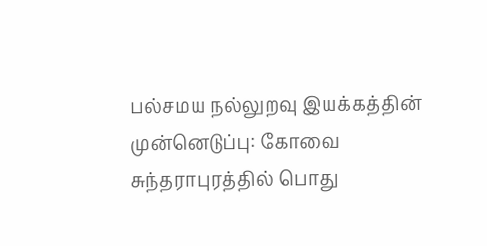பல்சமய நல்லுறவு இயக்கத்தின் முன்னெடுப்பு: கோவை சுந்தராபுரத்தில் பொது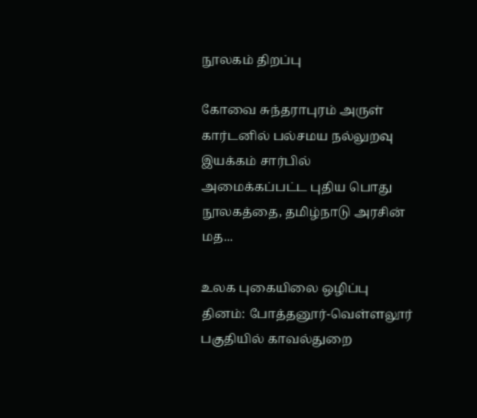நூலகம் திறப்பு

கோவை சுந்தராபுரம் அருள் கார்டனில் பல்சமய நல்லுறவு இயக்கம் சார்பில் அமைக்கப்பட்ட புதிய பொது நூலகத்தை, தமிழ்நாடு அரசின் மத...

உலக புகையிலை ஒழிப்பு தினம்: போத்தனூர்-வெள்ளலூர் பகுதியில் காவல்துறை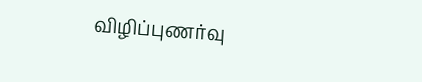விழிப்புணர்வு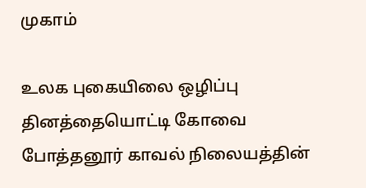முகாம்

உலக புகையிலை ஒழிப்பு தினத்தையொட்டி கோவை போத்தனூர் காவல் நிலையத்தின்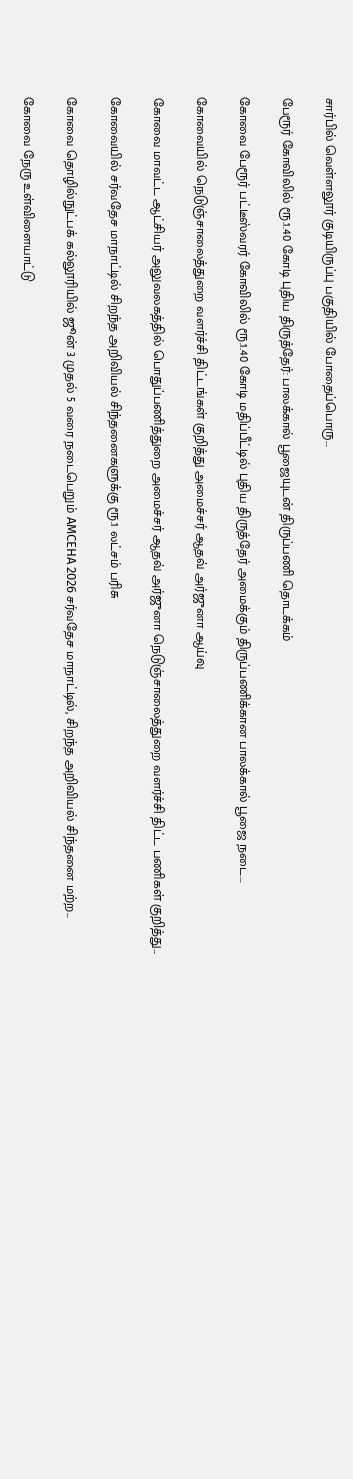சார்பில் வெள்ளலூர் குடியிருப்பு பகுதியில் போதைப்பொரு...

பேரூர் கோவிலில் ரூ.1.40 கோடி புதிய திருத்தேர்: பாலக்கால் பூஜையுடன் திருப்பணி தொடக்கம்

கோவை பேரூர் பட்டீஸ்வரர் கோவிலில் ரூ.1.40 கோடி மதிப்பீட்டில் புதிய திருத்தேர் அமைக்கும் திருப்பணிக்கான பாலக்கால் பூஜை நடை...

கோவையில் நெடுஞ்சாலைத்துறை வளர்ச்சி திட்டங்கள் குறித்து அமைச்சர் ஆதவ் அர்ஜுனா ஆய்வு

கோவை மாவட்ட ஆட்சியர் அலுவலகத்தில் பொதுப்பணித்துறை அமைச்சர் ஆதவ் அர்ஜுனா நெடுஞ்சாலைத்துறை வளர்ச்சி திட்ட பணிகள் குறித்து...

கோவையில் சர்வதேச மாநாட்டில் சிறந்த அறிவியல் சிந்தனைகளுக்கு ரூ.1 லட்சம் பரிசு

கோவை தொழில்நுட்பக் கல்லூரியில் ஜூன் 3 முதல் 5 வரை நடைபெறும் AMCEHA 2026 சர்வதேச மாநாட்டில், சிறந்த அறிவியல் சிந்தனை மற்ற...

கோவை நேரு உள்விளையாட்டு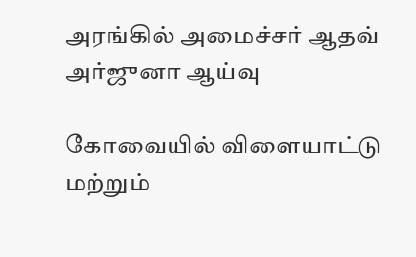அரங்கில் அமைச்சர் ஆதவ் அர்ஜுனா ஆய்வு

கோவையில் விளையாட்டு மற்றும்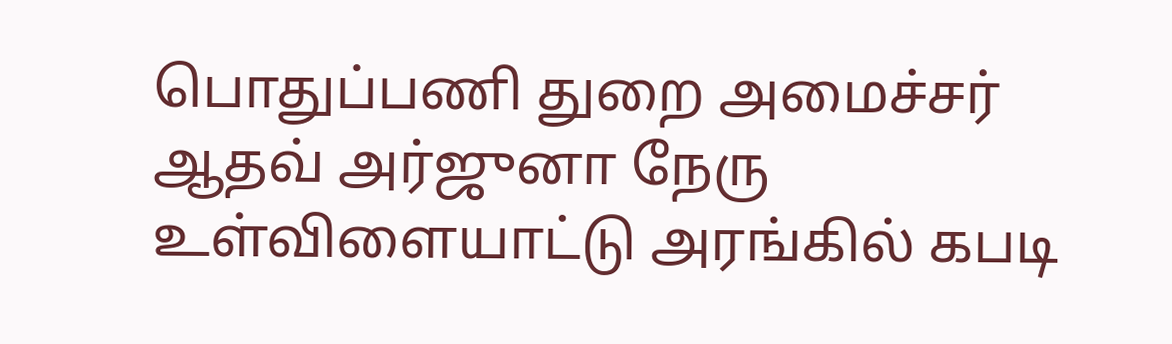பொதுப்பணி துறை அமைச்சர் ஆதவ் அர்ஜுனா நேரு உள்விளையாட்டு அரங்கில் கபடி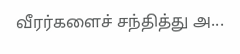வீரர்களைச் சந்தித்து அ...